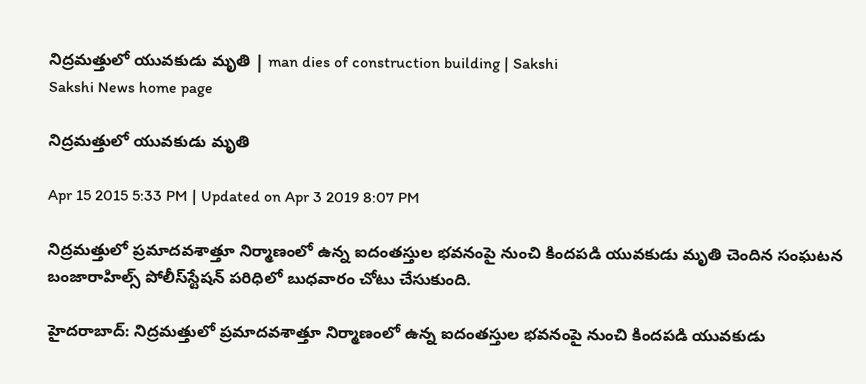నిద్రమత్తులో యువకుడు మృతి | man dies of construction building | Sakshi
Sakshi News home page

నిద్రమత్తులో యువకుడు మృతి

Apr 15 2015 5:33 PM | Updated on Apr 3 2019 8:07 PM

నిద్రమత్తులో ప్రమాదవశాత్తూ నిర్మాణంలో ఉన్న ఐదంతస్తుల భవనంపై నుంచి కిందపడి యువకుడు మృతి చెందిన సంఘటన బంజారాహిల్స్ పోలీస్‌స్టేషన్ పరిధిలో బుధవారం చోటు చేసుకుంది.

హైదరాబాద్: నిద్రమత్తులో ప్రమాదవశాత్తూ నిర్మాణంలో ఉన్న ఐదంతస్తుల భవనంపై నుంచి కిందపడి యువకుడు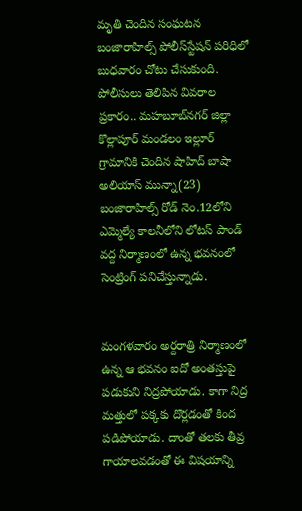మృతి చెందిన సంఘటన బంజారాహిల్స్ పోలీస్‌స్టేషన్ పరిధిలో బుధవారం చోటు చేసుకుంది. పోలీసులు తెలిపిన వివరాల ప్రకారం.. మహబూబ్‌నగర్ జిల్లా కొల్లాపూర్ మండలం ఇల్లూర్ గ్రామానికి చెందిన షాహిద్ బాషా అలియాస్ మున్నా(23) బంజారాహిల్స్ రోడ్ నెం.12లోని ఎమ్మెల్యే కాలనీలోని లోటస్ పాండ్ వద్ద నిర్మాణంలో ఉన్న భవనంలో సెంట్రింగ్ పనిచేస్తున్నాడు.


మంగళవారం అర్దరాత్రి నిర్మాణంలో ఉన్న ఆ భవనం ఐదో అంతస్తుపై పడుకుని నిద్రపోయాడు. కాగా నిద్ర మత్తులో పక్కకు దొర్లడంతో కింద పడిపోయాడు. దాంతో తలకు తీవ్ర గాయాలవడంతో ఈ విషయాన్ని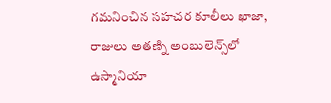గమనించిన సహచర కూలీలు ఖాజా, రాజులు అతణ్ని అంబులెన్స్‌లో ఉస్మానియా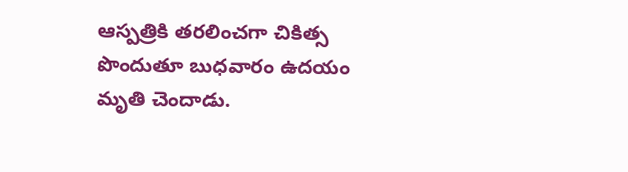ఆస్పత్రికి తరలించగా చికిత్స పొందుతూ బుధవారం ఉదయం మృతి చెందాడు.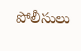పోలీసులు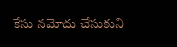కేసు నమోదు చేసుకుని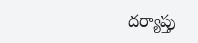దర్యాప్తు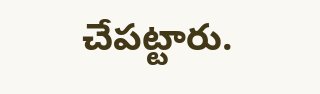చేపట్టారు.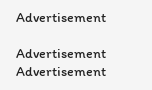Advertisement

Advertisement
Advertisement